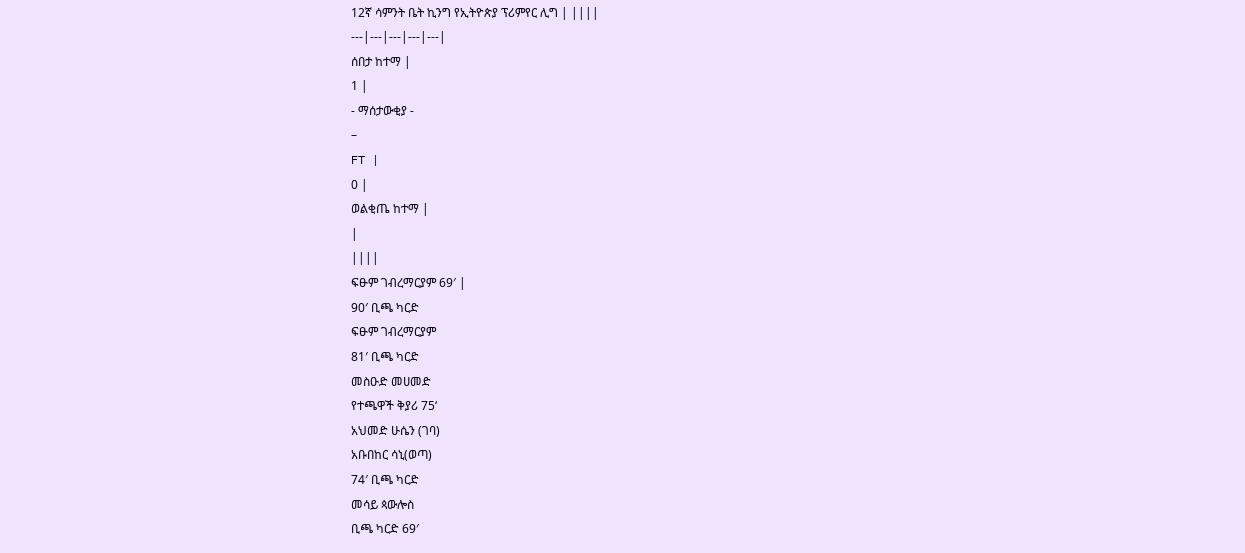12ኛ ሳምንት ቤት ኪንግ የኢትዮጵያ ፕሪምየር ሊግ | ||||
---|---|---|---|---|
ሰበታ ከተማ |
1 |
- ማሰታውቂያ -
–
FT |
0 |
ወልቂጤ ከተማ |
|
||||
ፍፁም ገብረማርያም 69′ |
90′ ቢጫ ካርድ
ፍፁም ገብረማርያም
81′ ቢጫ ካርድ
መስዑድ መሀመድ
የተጫዋች ቅያሪ 75‘
አህመድ ሁሴን (ገባ)
አቡበከር ሳኒ(ወጣ)
74′ ቢጫ ካርድ
መሳይ ጳውሎስ
ቢጫ ካርድ 69′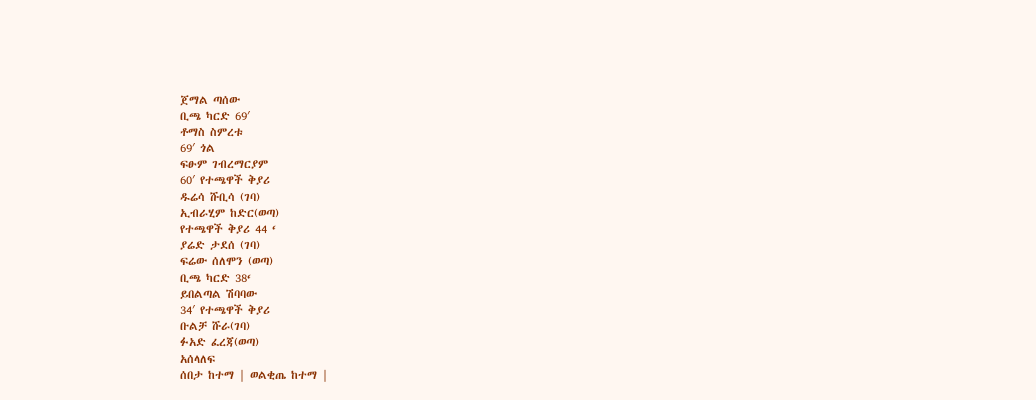ጀማል ጣሰው
ቢጫ ካርድ 69′
ቶማስ ስምረቱ
69′ ጎል
ፍፁም ገብረማርያም
60′ የተጫዋች ቅያሪ
ዱሬሳ ሹቢሳ (ገባ)
ኢብራሂም ከድር(ወጣ)
የተጫዋች ቅያሪ 44 ‘
ያሬድ ታደሰ (ገባ)
ፍሬው ሰለሞን (ወጣ)
ቢጫ ካርድ 38‘
ይበልጣል ሽባባው
34′ የተጫዋች ቅያሪ
ቡልቻ ሹራ(ገባ)
ፉአድ ፈረጃ(ወጣ)
አሰላለፍ
ሰበታ ከተማ | ወልቂጤ ከተማ |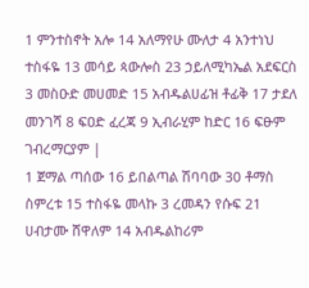1 ምንተስኖት አሎ 14 አለማየሁ ሙለታ 4 አንተነህ ተስፋዬ 13 መሳይ ጳውሎስ 23 ኃይለሚካኤል አደፍርስ 3 መስዑድ መሀመድ 15 አብዱልሀፊዝ ቶፊቅ 17 ታደለ መንገሻ 8 ፍዐድ ፈረጃ 9 ኢብራሂም ከድር 16 ፍፁም ገብረማርያም |
1 ጀማል ጣሰው 16 ይበልጣል ሽባባው 30 ቶማስ ስምረቱ 15 ተስፋዬ መላኩ 3 ረመዳን የሱፍ 21 ሀብታሙ ሸዋለም 14 አብዱልከሪም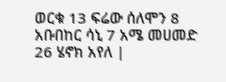ወርቁ 13 ፍሬው ሰለሞን 8 አቡበከር ሳኒ 7 አሜ መሀመድ 26 ሄኖክ አየለ |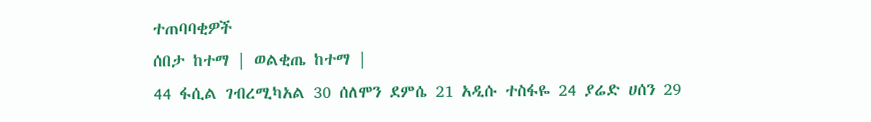ተጠባባቂዎች
ሰበታ ከተማ | ወልቂጤ ከተማ |
44 ፋሲል ገብረሚካአል 30 ሰለሞን ደምሴ 21 አዲሱ ተስፋዬ 24 ያሬድ ሀሰን 29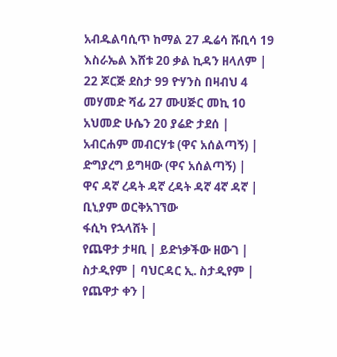አብዱልባሲጥ ከማል 27 ዱሬሳ ሹቢሳ 19 እስራኤል እሸቱ 20 ቃል ኪዳን ዘላለም |
22 ጆርጅ ደስታ 99 ዮሃንስ በዛብህ 4 መሃመድ ሻፊ 27 ሙሀጅር መኪ 10 አህመድ ሁሴን 20 ያሬድ ታደሰ |
አብርሐም መብርሃቱ (ዋና አሰልጣኝ) |
ድግያረግ ይግዛው (ዋና አሰልጣኝ) |
ዋና ዳኛ ረዳት ዳኛ ረዳት ዳኛ 4ኛ ዳኛ |
ቢኒያም ወርቅአገኘው
ፋሲካ የኋላሸት |
የጨዋታ ታዛቢ | ይድነቃችው ዘውገ |
ስታዲየም | ባህርዳር ኢ. ስታዲየም |
የጨዋታ ቀን |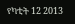የካቲት 12 2013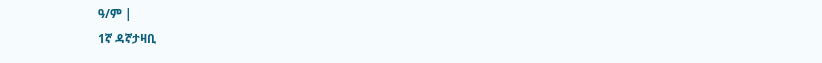ዓ/ም |
1ኛ ዳኛታዛቢ